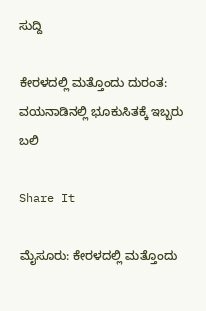ಸುದ್ದಿ

ಕೇರಳದಲ್ಲಿ ಮತ್ತೊಂದು ದುರಂತ: ವಯನಾಡಿನಲ್ಲಿ ಭೂಕುಸಿತಕ್ಕೆ ಇಬ್ಬರು ಬಲಿ

Share It

ಮೈಸೂರು: ಕೇರಳದಲ್ಲಿ ಮತ್ತೊಂದು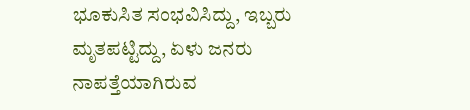ಭೂಕುಸಿತ ಸಂಭವಿಸಿದ್ದು, ಇಬ್ಬರು ಮೃತಪಟ್ಟಿದ್ದು, ಏಳು ಜನರು ನಾಪತ್ತೆಯಾಗಿರುವ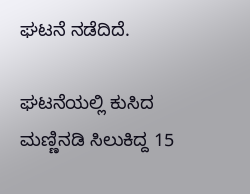ಘಟನೆ ನಡೆದಿದೆ.

ಘಟನೆಯಲ್ಲಿ ಕುಸಿದ ಮಣ್ಣಿನಡಿ ಸಿಲುಕಿದ್ದ 15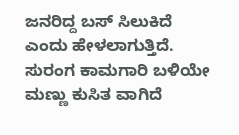ಜನರಿದ್ದ ಬಸ್ ಸಿಲುಕಿದೆ ಎಂದು ಹೇಳಲಾಗುತ್ತಿದೆ. ಸುರಂಗ ಕಾಮಗಾರಿ ಬಳಿಯೇ ಮಣ್ಣು ಕುಸಿತ ವಾಗಿದೆ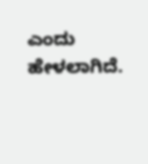ಎಂದು ಹೇಳಲಾಗಿದೆ.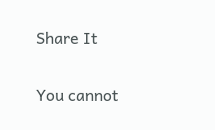Share It

You cannot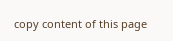copy content of this page